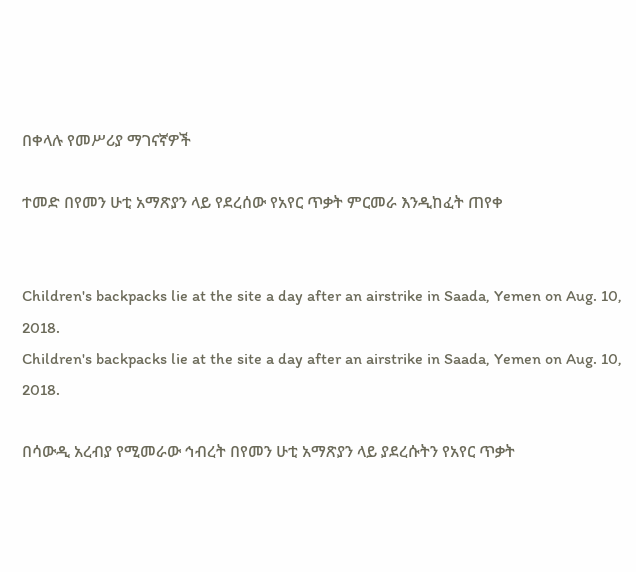በቀላሉ የመሥሪያ ማገናኛዎች

ተመድ በየመን ሁቲ አማጽያን ላይ የደረሰው የአየር ጥቃት ምርመራ እንዲከፈት ጠየቀ


Children's backpacks lie at the site a day after an airstrike in Saada, Yemen on Aug. 10, 2018.
Children's backpacks lie at the site a day after an airstrike in Saada, Yemen on Aug. 10, 2018.

በሳውዲ አረብያ የሚመራው ኅብረት በየመን ሁቲ አማጽያን ላይ ያደረሱትን የአየር ጥቃት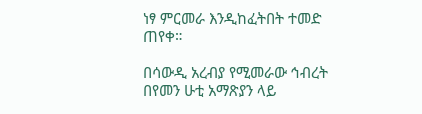ነፃ ምርመራ እንዲከፈትበት ተመድ ጠየቀ።

በሳውዲ አረብያ የሚመራው ኅብረት በየመን ሁቲ አማጽያን ላይ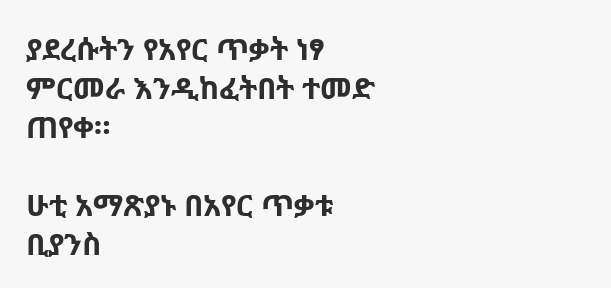ያደረሱትን የአየር ጥቃት ነፃ ምርመራ እንዲከፈትበት ተመድ ጠየቀ።

ሁቲ አማጽያኑ በአየር ጥቃቱ ቢያንስ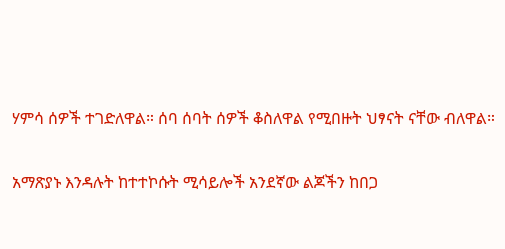ሃምሳ ሰዎች ተገድለዋል። ሰባ ሰባት ሰዎች ቆስለዋል የሚበዙት ህፃናት ናቸው ብለዋል።

አማጽያኑ እንዳሉት ከተተኮሱት ሚሳይሎች አንደኛው ልጆችን ከበጋ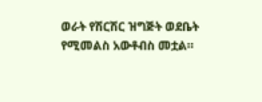ወራት የሽርሽር ዝግጅት ወደቤት የሚመልስ አውቶብስ መቷል።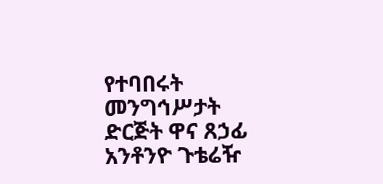የተባበሩት መንግኅሥታት ድርጅት ዋና ጸኃፊ አንቶንዮ ጉቴሬዥ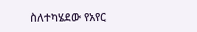ስለተካሄደው የአየር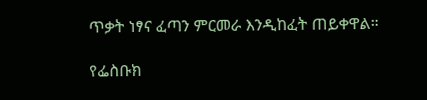ጥቃት ነፃና ፈጣን ምርመራ እንዲከፈት ጠይቀዋል።

የፌስቡክ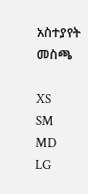አስተያየት መስጫ

XS
SM
MD
LG